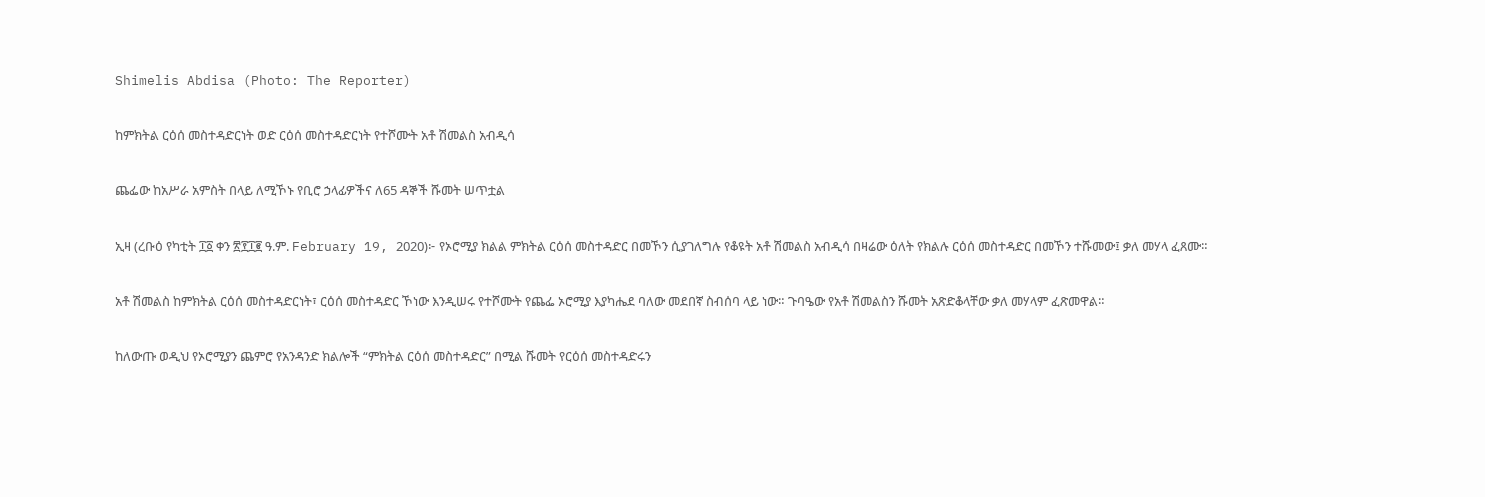Shimelis Abdisa (Photo: The Reporter)

ከምክትል ርዕሰ መስተዳድርነት ወድ ርዕሰ መስተዳድርነት የተሾሙት አቶ ሽመልስ አብዲሳ

ጨፌው ከአሥራ አምስት በላይ ለሚኾኑ የቢሮ ኃላፊዎችና ለ65 ዳኞች ሹመት ሠጥቷል

ኢዛ (ረቡዕ የካቲት ፲፩ ቀን ፳፻፲፪ ዓ.ም. February 19, 2020)፦ የኦሮሚያ ክልል ምክትል ርዕሰ መስተዳድር በመኾን ሲያገለግሉ የቆዩት አቶ ሽመልስ አብዲሳ በዛሬው ዕለት የክልሉ ርዕሰ መስተዳድር በመኾን ተሹመው፤ ቃለ መሃላ ፈጸሙ።

አቶ ሽመልስ ከምክትል ርዕሰ መስተዳድርነት፣ ርዕሰ መስተዳድር ኾነው እንዲሠሩ የተሾሙት የጨፌ ኦሮሚያ እያካሔደ ባለው መደበኛ ስብሰባ ላይ ነው። ጉባዔው የአቶ ሽመልስን ሹመት አጽድቆላቸው ቃለ መሃላም ፈጽመዋል።

ከለውጡ ወዲህ የኦሮሚያን ጨምሮ የአንዳንድ ክልሎች “ምክትል ርዕሰ መስተዳድር” በሚል ሹመት የርዕሰ መስተዳድሩን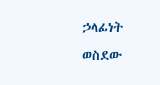ኃላፊነት ወስደው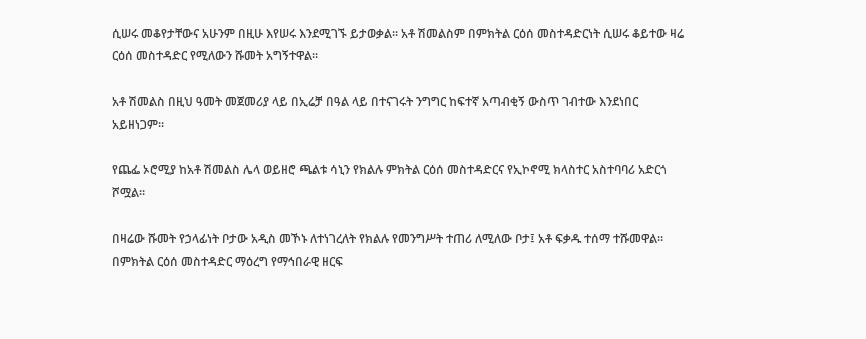ሲሠሩ መቆየታቸውና አሁንም በዚሁ እየሠሩ እንደሚገኙ ይታወቃል። አቶ ሽመልስም በምክትል ርዕሰ መስተዳድርነት ሲሠሩ ቆይተው ዛሬ ርዕሰ መስተዳድር የሚለውን ሹመት አግኝተዋል።

አቶ ሽመልስ በዚህ ዓመት መጀመሪያ ላይ በኢሬቻ በዓል ላይ በተናገሩት ንግግር ከፍተኛ አጣብቂኝ ውስጥ ገብተው እንደነበር አይዘነጋም።

የጨፌ ኦሮሚያ ከአቶ ሽመልስ ሌላ ወይዘሮ ጫልቱ ሳኒን የክልሉ ምክትል ርዕሰ መስተዳድርና የኢኮኖሚ ክላስተር አስተባባሪ አድርጎ ሾሟል።

በዛሬው ሹመት የኃላፊነት ቦታው አዲስ መኾኑ ለተነገረለት የክልሉ የመንግሥት ተጠሪ ለሚለው ቦታ፤ አቶ ፍቃዱ ተሰማ ተሹመዋል። በምክትል ርዕሰ መስተዳድር ማዕረግ የማኅበራዊ ዘርፍ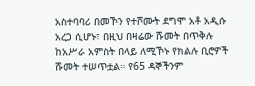አስተባባሪ በመኾን የተሾሙት ደግሞ አቶ አዲሱ አረጋ ሲሆኑ፣ በዚህ በዛሬው ሹመት በጥቅሉ ከአሥራ አምስት በላይ ለሚኾኑ የክልሉ ቢሮዎች ሹመት ተሠጥቷል። የ65 ዳኞችንም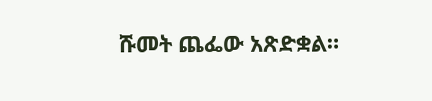ሹመት ጨፌው አጽድቋል።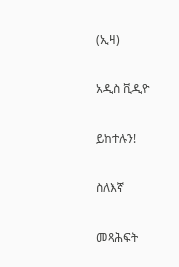(ኢዛ)

አዲስ ቪዲዮ

ይከተሉን!

ስለእኛ

መጻሕፍት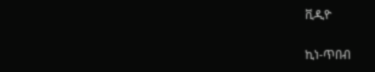ቪዲዮ

ኪነ-ጥበብ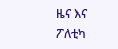ዜና እና ፖለቲካ